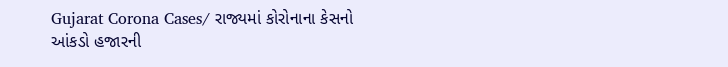Gujarat Corona Cases/ રાજ્યમાં કોરોનાના કેસનો આંકડો હજારની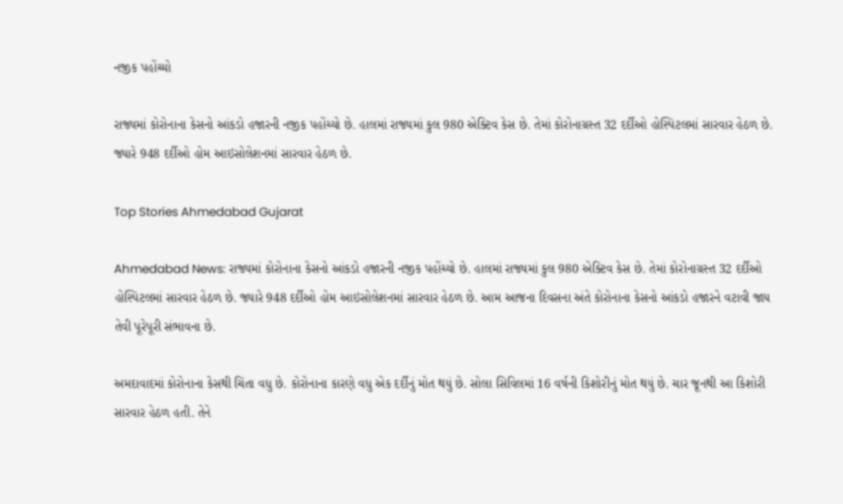નજીક પહોંચ્યો

રાજ્યમાં કોરોનાના કેસનો આંકડો હજારની નજીક પહોંચ્યો છે. હાલમાં રાજ્યમાં કુલ 980 એક્ટિવ કેસ છે. તેમાં કોરોનાગ્રસ્ત 32 દર્દીઓ હોસ્પિટલમાં સારવાર હેઠળ છે. જ્યારે 948 દર્દીઓ હોમ આઇસોલેશનમાં સારવાર હેઠળ છે.

Top Stories Ahmedabad Gujarat

Ahmedabad News: રાજ્યમાં કોરોનાના કેસનો આંકડો હજારની નજીક પહોંચ્યો છે. હાલમાં રાજ્યમાં કુલ 980 એક્ટિવ કેસ છે. તેમાં કોરોનાગ્રસ્ત 32 દર્દીઓ હોસ્પિટલમાં સારવાર હેઠળ છે. જ્યારે 948 દર્દીઓ હોમ આઇસોલેશનમાં સારવાર હેઠળ છે. આમ આજના દિવસના અંતે કોરોનાના કેસનો આંકડો હજારને વટાવી જાય તેવી પૂરેપૂરી સંભાવના છે.

અમદાવાદમાં કોરોનાના કેસથી ચિંતા વધુ છે. કોરોનાના કારણે વધુ એક દર્દીનું મોત થયું છે. સોલા સિવિલમાં 16 વર્ષની કિશોરીનું મોત થયું છે. ચાર જૂનથી આ કિશોરી સારવાર હેઠળ હતી. તેને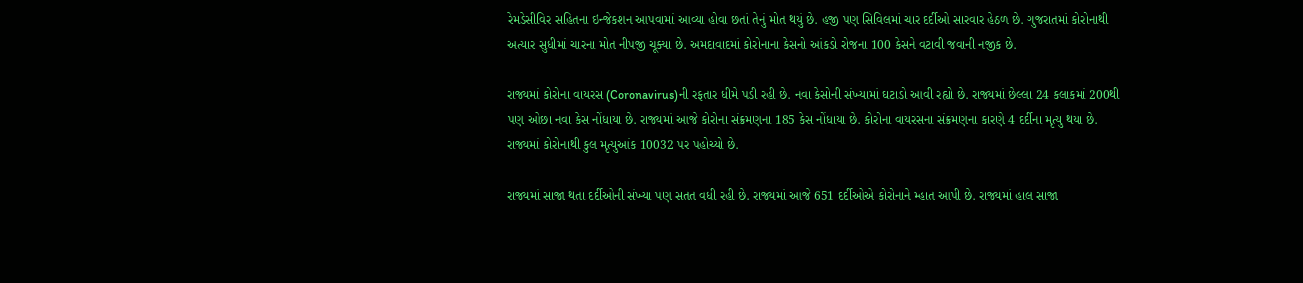રેમડેસીવિર સહિતના ઇન્જેકશન આપવામાં આવ્યા હોવા છતાં તેનું મોત થયું છે. હજી પણ સિવિલમાં ચાર દર્દીઓ સારવાર હેઠળ છે. ગુજરાતમાં કોરોનાથી અત્યાર સુધીમાં ચારના મોત નીપજી ચૂક્યા છે. અમદાવાદમાં કોરોનાના કેસનો આંકડો રોજના 100 કેસને વટાવી જવાની નજીક છે.

રાજ્યમાં કોરોના વાયરસ (Coronavirus)ની રફતાર ધીમે પડી રહી છે. નવા કેસોની સંખ્યામાં ઘટાડો આવી રહ્યો છે. રાજ્યમાં છેલ્લા 24 કલાકમાં 200થી પણ ઓછા નવા કેસ નોંધાયા છે. રાજ્યમાં આજે કોરોના સંક્રમણના 185 કેસ નોંધાયા છે. કોરોના વાયરસના સંક્રમણના કારણે 4 દર્દીના મૃત્યુ થયા છે. રાજ્યમાં કોરોનાથી કુલ મૃત્યુઆંક 10032 પર પહોચ્યો છે.

રાજ્યમાં સાજા થતા દર્દીઓની સંખ્યા પણ સતત વધી રહી છે. રાજ્યમાં આજે 651 દર્દીઓએ કોરોનાને મ્હાત આપી છે. રાજ્યમાં હાલ સાજા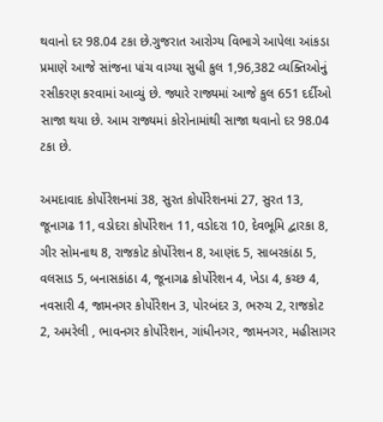થવાનો દર 98.04 ટકા છે.ગુજરાત આરોગ્ય વિભાગે આપેલા આંકડા પ્રમાણે આજે સાંજના પાંચ વાગ્યા સુધી કુલ 1,96,382 વ્યક્તિઓનું રસીકરણ કરવામાં આવ્યું છે. જ્યારે રાજ્યમાં આજે કુલ 651 દર્દીઓ સાજા થયા છે. આમ રાજ્યમાં કોરોનામાંથી સાજા થવાનો દર 98.04 ટકા છે.

અમદાવાદ કોર્પોરેશનમાં 38, સુરત કોર્પોરેશનમાં 27, સુરત 13, જૂનાગઢ 11, વડોદરા કોર્પોરેશન 11, વડોદરા 10, દેવભૂમિ દ્વારકા 8, ગીર સોમનાથ 8, રાજકોટ કોર્પોરેશન 8, આણંદ 5, સાબરકાંઠા 5, વલસાડ 5, બનાસકાંઠા 4, જૂનાગઢ કોર્પોરેશન 4, ખેડા 4, કચ્છ 4, નવસારી 4, જામનગર કોર્પોરેશન 3, પોરબંદર 3, ભરુચ 2, રાજકોટ 2, અમરેલી , ભાવનગર કોર્પોરેશન, ગાંધીનગર, જામનગર, મહીસાગર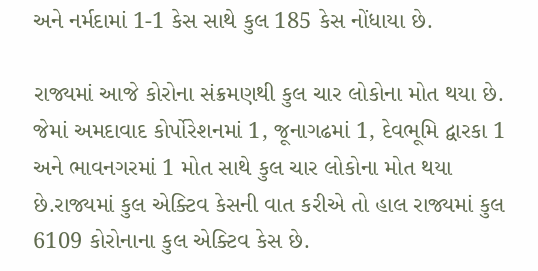અને નર્મદામાં 1-1 કેસ સાથે કુલ 185 કેસ નોંધાયા છે.

રાજ્યમાં આજે કોરોના સંક્રમણથી કુલ ચાર લોકોના મોત થયા છે. જેમાં અમદાવાદ કોર્પોરેશનમાં 1, જૂનાગઢમાં 1, દેવભૂમિ દ્વારકા 1 અને ભાવનગરમાં 1 મોત સાથે કુલ ચાર લોકોના મોત થયા છે.રાજ્યમાં કુલ એક્ટિવ કેસની વાત કરીએ તો હાલ રાજ્યમાં કુલ 6109 કોરોનાના કુલ એક્ટિવ કેસ છે.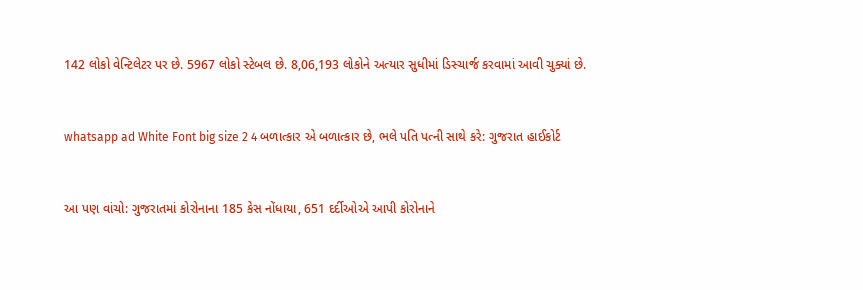142 લોકો વેન્ટિલેટર પર છે. 5967 લોકો સ્ટેબલ છે. 8,06,193 લોકોને અત્યાર સુધીમાં ડિસ્ચાર્જ કરવામાં આવી ચુક્યાં છે.


whatsapp ad White Font big size 2 4 બળાત્કાર એ બળાત્કાર છે, ભલે પતિ પત્ની સાથે કરે: ગુજરાત હાઈકોર્ટ


આ પણ વાંચો: ગુજરાતમાં કોરોનાના 185 કેસ નોંધાયા, 651 દર્દીઓએ આપી કોરોનાને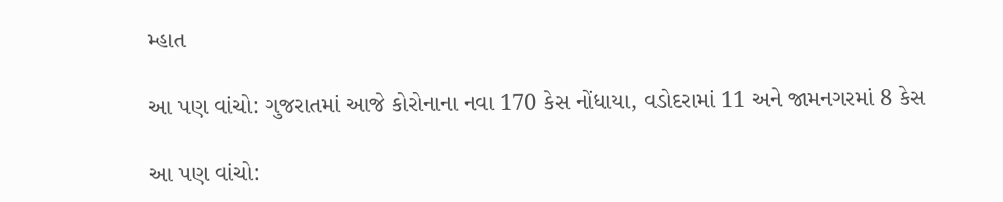મ્હાત

આ પણ વાંચો: ગુજરાતમાં આજે કોરોનાના નવા 170 કેસ નોંધાયા, વડોદરામાં 11 અને જામનગરમાં 8 કેસ

આ પણ વાંચો: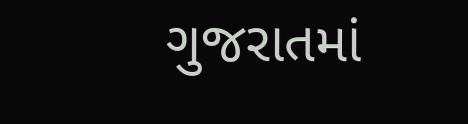ગુજરાતમાં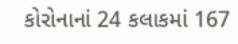કોરોનાનાં 24 કલાકમાં 167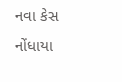નવા કેસ નોંધાયા